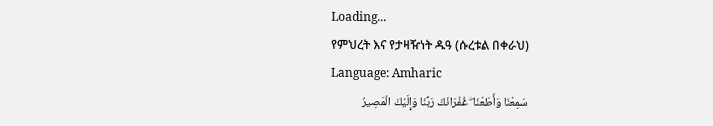Loading...
የምህረት እና የታዛዥነት ዱዓ (ሱረቱል በቀራህ)
Language: Amharic
سَمِعْنَا وَأَطَعْنَا ۖ غُفْرَانَكَ رَبَّنَا وَإِلَيْكَ الْمَصِيرُ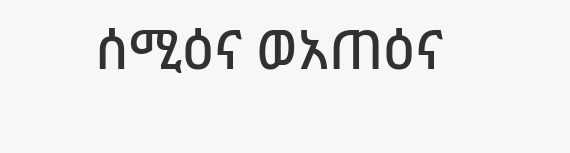ሰሚዕና ወአጠዕና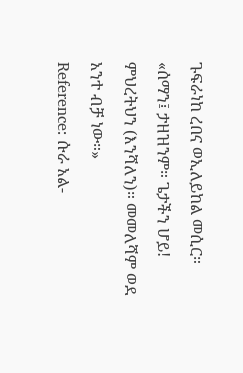ጉፍራነከ ረበና ወኢለይከል መሲር።
«ሰማን፤ ታዘዝንም። ጌታችን ሆይ! ምህረትህን (እንሻለን)። መመለሻም ወደ አንተ ብቻ ነው።»
Reference: ሱራ አል-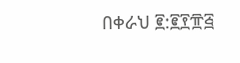በቀራህ ፪:፪፻፹፭